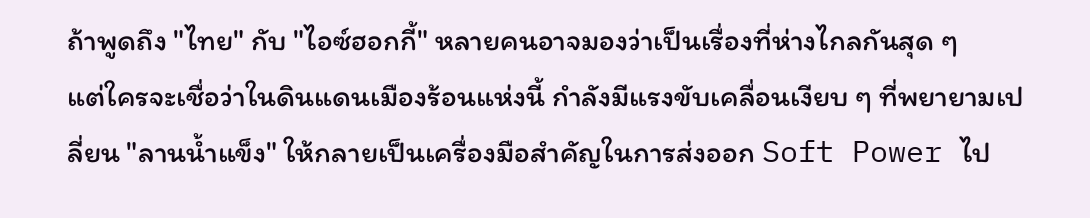ถ้าพูดถึง "ไทย" กับ "ไอซ์ฮอกกี้" หลายคนอาจมองว่าเป็นเรื่องที่ห่างไกลกันสุด ๆ
แต่ใครจะเชื่อว่าในดินแดนเมืองร้อนแห่งนี้ กำลังมีแรงขับเคลื่อนเงียบ ๆ ที่พยายามเปลี่ยน "ลานน้ำแข็ง" ให้กลายเป็นเครื่องมือสำคัญในการส่งออก Soft Power ไป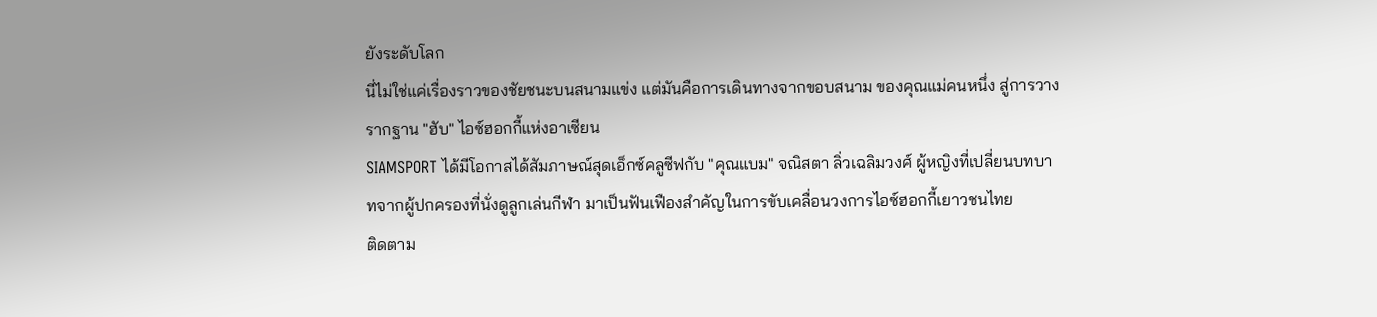ยังระดับโลก
นี่ไม่ใช่แค่เรื่องราวของชัยชนะบนสนามแข่ง แต่มันคือการเดินทางจากขอบสนาม ของคุณแม่คนหนึ่ง สู่การวางรากฐาน "ฮับ" ไอซ์ฮอกกี้แห่งอาเซียน
SIAMSPORT ได้มีโอกาสได้สัมภาษณ์สุดเอ็กซ์คลูซีฟกับ "คุณแบม" จณิสตา ลิ่วเฉลิมวงศ์ ผู้หญิงที่เปลี่ยนบทบาทจากผู้ปกครองที่นั่งดูลูกเล่นกีฬา มาเป็นฟันเฟืองสำคัญในการขับเคลื่อนวงการไอซ์ฮอกกี้เยาวชนไทย
ติดตาม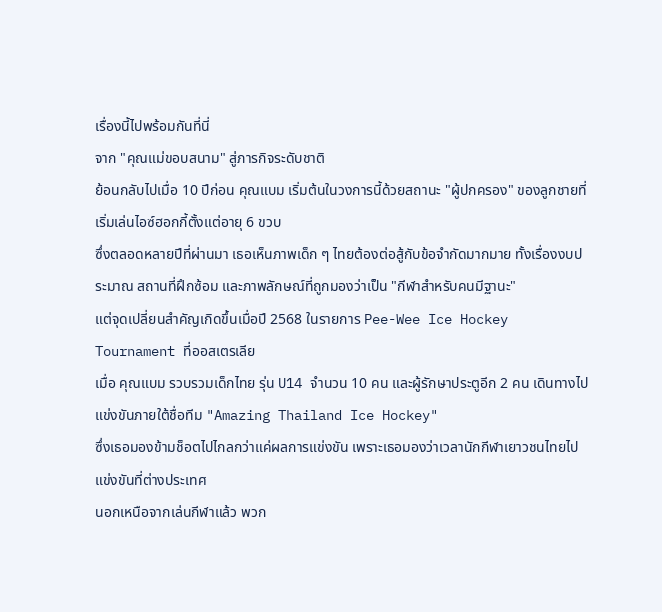เรื่องนี้ไปพร้อมกันที่นี่
จาก "คุณแม่ขอบสนาม" สู่ภารกิจระดับชาติ
ย้อนกลับไปเมื่อ 10 ปีก่อน คุณแบม เริ่มต้นในวงการนี้ด้วยสถานะ "ผู้ปกครอง" ของลูกชายที่เริ่มเล่นไอซ์ฮอกกี้ตั้งแต่อายุ 6 ขวบ
ซึ่งตลอดหลายปีที่ผ่านมา เธอเห็นภาพเด็ก ๆ ไทยต้องต่อสู้กับข้อจำกัดมากมาย ทั้งเรื่องงบประมาณ สถานที่ฝึกซ้อม และภาพลักษณ์ที่ถูกมองว่าเป็น "กีฬาสำหรับคนมีฐานะ"
แต่จุดเปลี่ยนสำคัญเกิดขึ้นเมื่อปี 2568 ในรายการ Pee-Wee Ice Hockey Tournament ที่ออสเตรเลีย
เมื่อ คุณแบม รวบรวมเด็กไทย รุ่น U14 จำนวน 10 คน และผู้รักษาประตูอีก 2 คน เดินทางไปแข่งขันภายใต้ชื่อทีม "Amazing Thailand Ice Hockey"
ซึ่งเธอมองข้ามช็อตไปไกลกว่าแค่ผลการแข่งขัน เพราะเธอมองว่าเวลานักกีฬาเยาวชนไทยไปแข่งขันที่ต่างประเทศ
นอกเหนือจากเล่นกีฬาแล้ว พวก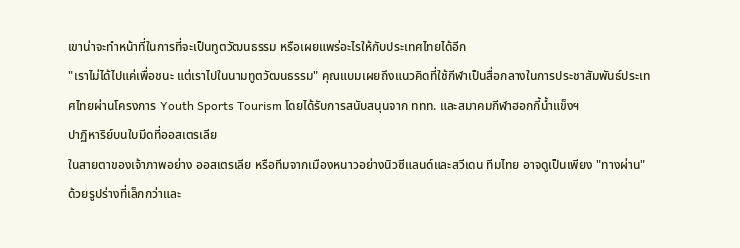เขาน่าจะทำหน้าที่ในการที่จะเป็นทูตวัฒนธรรม หรือเผยแพร่อะไรให้กับประเทศไทยได้อีก
"เราไม่ได้ไปแค่เพื่อชนะ แต่เราไปในนามทูตวัฒนธรรม" คุณแบมเผยถึงแนวคิดที่ใช้กีฬาเป็นสื่อกลางในการประชาสัมพันธ์ประเทศไทยผ่านโครงการ Youth Sports Tourism โดยได้รับการสนับสนุนจาก ททท. และสมาคมกีฬาฮอกกี้น้ำแข็งฯ
ปาฏิหาริย์บนใบมีดที่ออสเตรเลีย
ในสายตาของเจ้าภาพอย่าง ออสเตรเลีย หรือทีมจากเมืองหนาวอย่างนิวซีแลนด์และสวีเดน ทีมไทย อาจดูเป็นเพียง "ทางผ่าน" ด้วยรูปร่างที่เล็กกว่าและ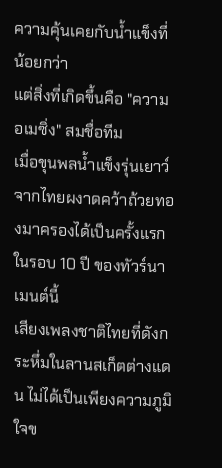ความคุ้นเคยกับน้ำแข็งที่น้อยกว่า
แต่สิ่งที่เกิดขึ้นคือ "ความอเมซิ่ง" สมชื่อทีม
เมื่อขุนพลน้ำแข็งรุ่นเยาว์จากไทยผงาดคว้าถ้วยทองมาครองได้เป็นครั้งแรกในรอบ 10 ปี ของทัวร์นาเมนต์นี้
เสียงเพลงชาติไทยที่ดังกระหึ่มในลานสเก็ตต่างแดน ไม่ได้เป็นเพียงความภูมิใจข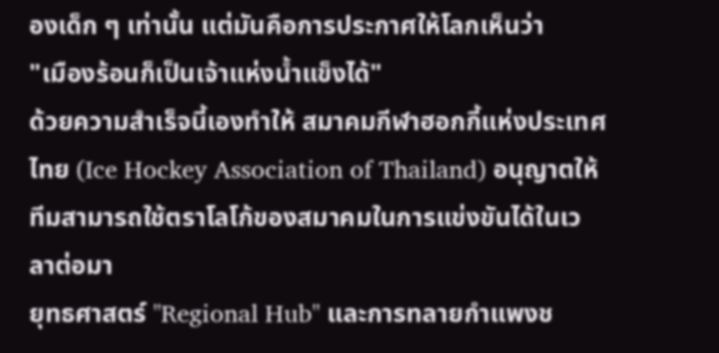องเด็ก ๆ เท่านั้น แต่มันคือการประกาศให้โลกเห็นว่า
"เมืองร้อนก็เป็นเจ้าแห่งน้ำแข็งได้"
ด้วยความสำเร็จนี้เองทำให้ สมาคมกีฬาฮอกกี้แห่งประเทศไทย (Ice Hockey Association of Thailand) อนุญาตให้ทีมสามารถใช้ตราโลโก้ของสมาคมในการแข่งขันได้ในเวลาต่อมา
ยุทธศาสตร์ "Regional Hub" และการทลายกำแพงช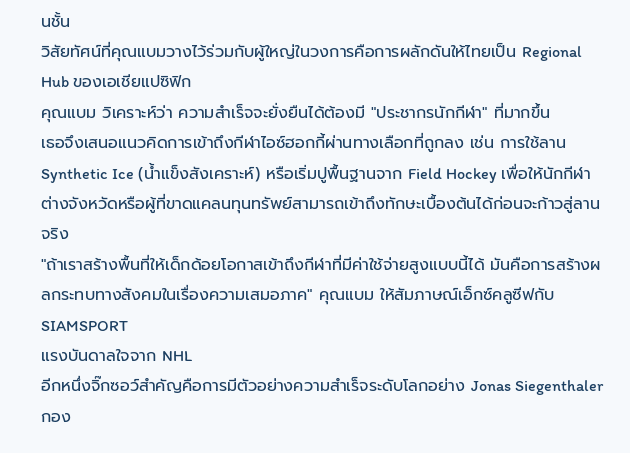นชั้น
วิสัยทัศน์ที่คุณแบมวางไว้ร่วมกับผู้ใหญ่ในวงการคือการผลักดันให้ไทยเป็น Regional Hub ของเอเชียแปซิฟิก
คุณแบม วิเคราะห์ว่า ความสำเร็จจะยั่งยืนได้ต้องมี "ประชากรนักกีฬา" ที่มากขึ้น
เธอจึงเสนอแนวคิดการเข้าถึงกีฬาไอซ์ฮอกกี้ผ่านทางเลือกที่ถูกลง เช่น การใช้ลาน Synthetic Ice (น้ำแข็งสังเคราะห์) หรือเริ่มปูพื้นฐานจาก Field Hockey เพื่อให้นักกีฬาต่างจังหวัดหรือผู้ที่ขาดแคลนทุนทรัพย์สามารถเข้าถึงทักษะเบื้องต้นได้ก่อนจะก้าวสู่ลานจริง
"ถ้าเราสร้างพื้นที่ให้เด็กด้อยโอกาสเข้าถึงกีฬาที่มีค่าใช้จ่ายสูงแบบนี้ได้ มันคือการสร้างผลกระทบทางสังคมในเรื่องความเสมอภาค" คุณแบม ให้สัมภาษณ์เอ็กซ์คลูซีฟกับ SIAMSPORT
แรงบันดาลใจจาก NHL
อีกหนึ่งจิ๊กซอว์สำคัญคือการมีตัวอย่างความสำเร็จระดับโลกอย่าง Jonas Siegenthaler กอง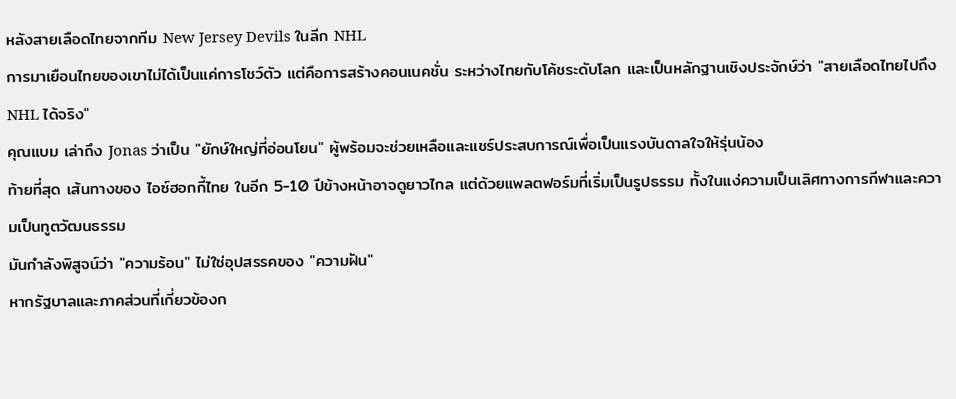หลังสายเลือดไทยจากทีม New Jersey Devils ในลีก NHL
การมาเยือนไทยของเขาไม่ได้เป็นแค่การโชว์ตัว แต่คือการสร้างคอนเนคชั่น ระหว่างไทยกับโค้ชระดับโลก และเป็นหลักฐานเชิงประจักษ์ว่า "สายเลือดไทยไปถึง NHL ได้จริง"
คุณแบม เล่าถึง Jonas ว่าเป็น "ยักษ์ใหญ่ที่อ่อนโยน" ผู้พร้อมจะช่วยเหลือและแชร์ประสบการณ์เพื่อเป็นแรงบันดาลใจให้รุ่นน้อง
ท้ายที่สุด เส้นทางของ ไอซ์ฮอกกี้ไทย ในอีก 5-10 ปีข้างหน้าอาจดูยาวไกล แต่ด้วยแพลตฟอร์มที่เริ่มเป็นรูปธรรม ทั้งในแง่ความเป็นเลิศทางการกีฬาและความเป็นทูตวัฒนธรรม
มันกำลังพิสูจน์ว่า "ความร้อน" ไม่ใช่อุปสรรคของ "ความฝัน"
หากรัฐบาลและภาคส่วนที่เกี่ยวข้องก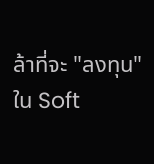ล้าที่จะ "ลงทุน" ใน Soft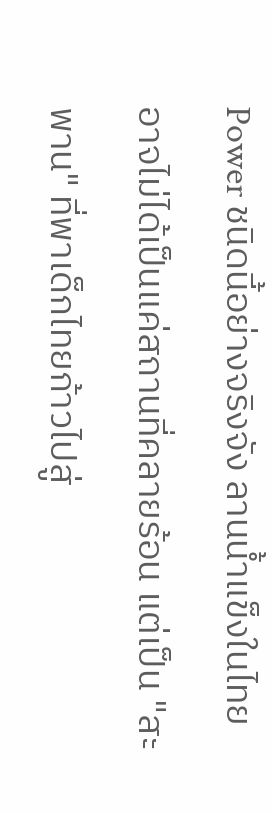Power ชนิดนี้อย่างจริงจัง ลานน้ำแข็งในไทยอาจไม่ได้เป็นแค่สถานที่คลายร้อน แต่เป็น "สะพาน" ที่พาเด็กไทยก้าวไปสู่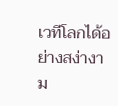เวทีโลกได้อย่างสง่างาม